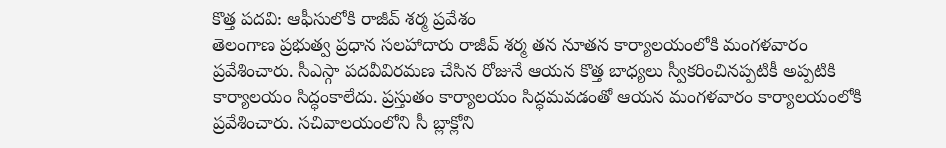కొత్త పదవి: ఆఫీసులోకి రాజీవ్ శర్మ ప్రవేశం
తెలంగాణ ప్రభుత్వ ప్రధాన సలహాదారు రాజీవ్ శర్మ తన నూతన కార్యాలయంలోకి మంగళవారం ప్రవేశించారు. సీఎస్గా పదవీవిరమణ చేసిన రోజునే ఆయన కొత్త బాధ్యలు స్వీకరించినప్పటికీ అప్పటికి కార్యాలయం సిద్ధంకాలేదు. ప్రస్తుతం కార్యాలయం సిద్ధమవడంతో ఆయన మంగళవారం కార్యాలయంలోకి ప్రవేశించారు. సచివాలయంలోని సీ బ్లాక్లోని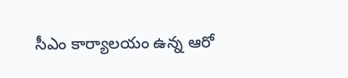సీఎం కార్యాలయం ఉన్న ఆరో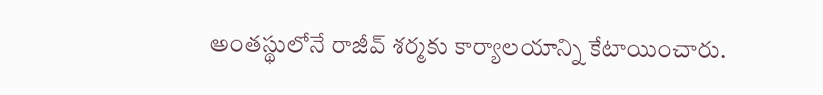అంతస్థులోనే రాజీవ్ శర్మకు కార్యాలయాన్ని కేటాయించారు.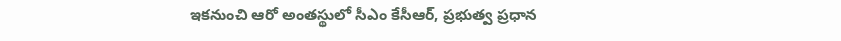ఇకనుంచి ఆరో అంతస్థులో సీఎం కేసీఆర్, ప్రభుత్వ ప్రధాన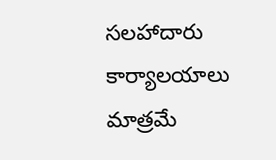సలహాదారు కార్యాలయాలు మాత్రమే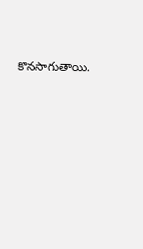కొనసాగుతాయి.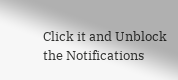Click it and Unblock the Notifications